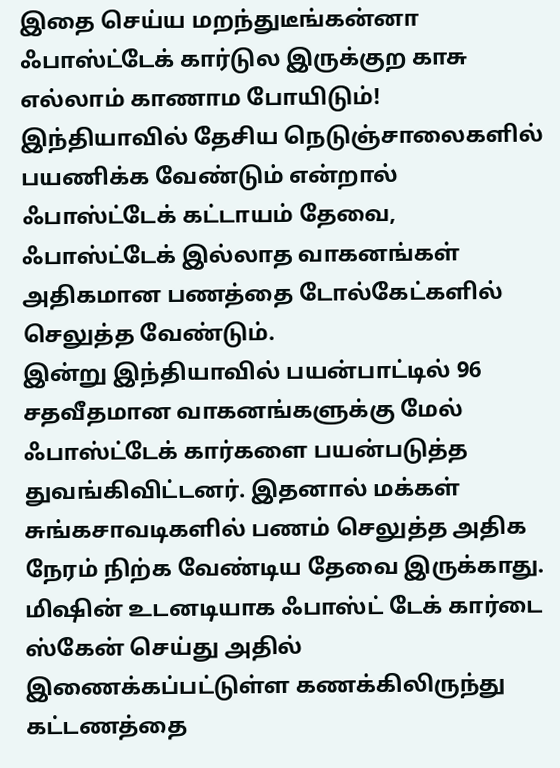இதை செய்ய மறந்துடீங்கன்னா ஃபாஸ்ட்டேக் கார்டுல இருக்குற காசு எல்லாம் காணாம போயிடும்!
இந்தியாவில் தேசிய நெடுஞ்சாலைகளில் பயணிக்க வேண்டும் என்றால் ஃபாஸ்ட்டேக் கட்டாயம் தேவை, ஃபாஸ்ட்டேக் இல்லாத வாகனங்கள் அதிகமான பணத்தை டோல்கேட்களில் செலுத்த வேண்டும்.
இன்று இந்தியாவில் பயன்பாட்டில் 96 சதவீதமான வாகனங்களுக்கு மேல் ஃபாஸ்ட்டேக் கார்களை பயன்படுத்த துவங்கிவிட்டனர். இதனால் மக்கள் சுங்கசாவடிகளில் பணம் செலுத்த அதிக நேரம் நிற்க வேண்டிய தேவை இருக்காது. மிஷின் உடனடியாக ஃபாஸ்ட் டேக் கார்டை ஸ்கேன் செய்து அதில் இணைக்கப்பட்டுள்ள கணக்கிலிருந்து கட்டணத்தை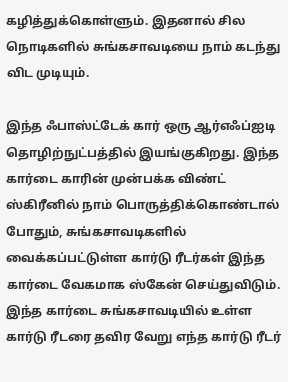கழித்துக்கொள்ளும். இதனால் சில நொடிகளில் சுங்கசாவடியை நாம் கடந்து விட முடியும்.

இந்த ஃபாஸ்ட்டேக் கார் ஒரு ஆர்எஃப்ஐடி தொழிற்நுட்பத்தில் இயங்குகிறது. இந்த கார்டை காரின் முன்பக்க விண்ட் ஸ்கிரீனில் நாம் பொருத்திக்கொண்டால் போதும், சுங்கசாவடிகளில் வைக்கப்பட்டுள்ள கார்டு ரீடர்கள் இந்த கார்டை வேகமாக ஸ்கேன் செய்துவிடும். இந்த கார்டை சுங்கசாவடியில் உள்ள கார்டு ரீடரை தவிர வேறு எந்த கார்டு ரீடர்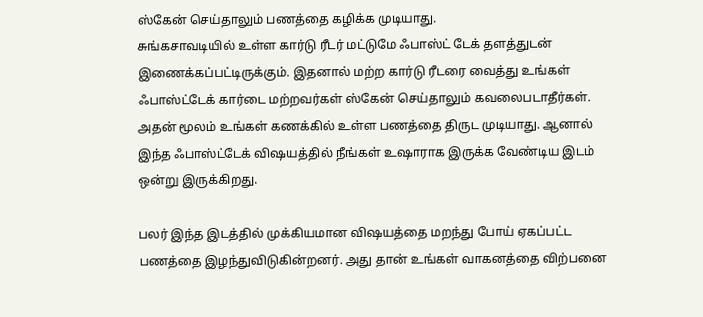ஸ்கேன் செய்தாலும் பணத்தை கழிக்க முடியாது.
சுங்கசாவடியில் உள்ள கார்டு ரீடர் மட்டுமே ஃபாஸ்ட் டேக் தளத்துடன் இணைக்கப்பட்டிருக்கும். இதனால் மற்ற கார்டு ரீடரை வைத்து உங்கள் ஃபாஸ்ட்டேக் கார்டை மற்றவர்கள் ஸ்கேன் செய்தாலும் கவலைபடாதீர்கள். அதன் மூலம் உங்கள் கணக்கில் உள்ள பணத்தை திருட முடியாது. ஆனால் இந்த ஃபாஸ்ட்டேக் விஷயத்தில் நீங்கள் உஷாராக இருக்க வேண்டிய இடம் ஒன்று இருக்கிறது.

பலர் இந்த இடத்தில் முக்கியமான விஷயத்தை மறந்து போய் ஏகப்பட்ட பணத்தை இழந்துவிடுகின்றனர். அது தான் உங்கள் வாகனத்தை விற்பனை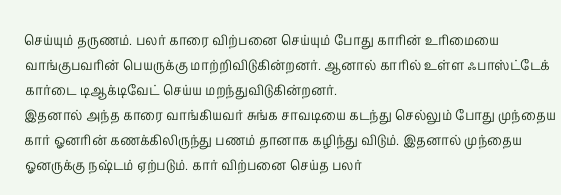செய்யும் தருணம். பலர் காரை விற்பனை செய்யும் போது காரின் உரிமையை வாங்குபவரின் பெயருக்கு மாற்றிவிடுகின்றனர். ஆனால் காரில் உள்ள ஃபாஸ்ட்டேக் கார்டை டிஆக்டிவேட் செய்ய மறந்துவிடுகின்றனர்.
இதனால் அந்த காரை வாங்கியவர் சுங்க சாவடியை கடந்து செல்லும் போது முந்தைய கார் ஓனரின் கணக்கிலிருந்து பணம் தானாக கழிந்து விடும். இதனால் முந்தைய ஓனருக்கு நஷ்டம் ஏற்படும். கார் விற்பனை செய்த பலர்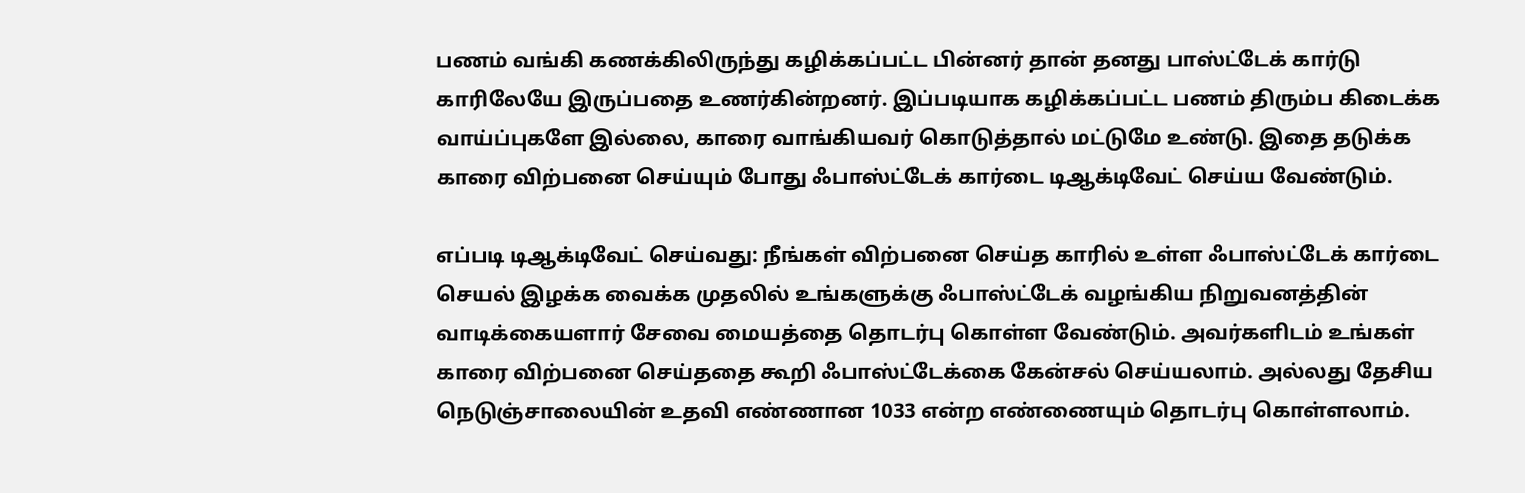பணம் வங்கி கணக்கிலிருந்து கழிக்கப்பட்ட பின்னர் தான் தனது பாஸ்ட்டேக் கார்டு காரிலேயே இருப்பதை உணர்கின்றனர். இப்படியாக கழிக்கப்பட்ட பணம் திரும்ப கிடைக்க வாய்ப்புகளே இல்லை, காரை வாங்கியவர் கொடுத்தால் மட்டுமே உண்டு. இதை தடுக்க காரை விற்பனை செய்யும் போது ஃபாஸ்ட்டேக் கார்டை டிஆக்டிவேட் செய்ய வேண்டும்.

எப்படி டிஆக்டிவேட் செய்வது: நீங்கள் விற்பனை செய்த காரில் உள்ள ஃபாஸ்ட்டேக் கார்டை செயல் இழக்க வைக்க முதலில் உங்களுக்கு ஃபாஸ்ட்டேக் வழங்கிய நிறுவனத்தின் வாடிக்கையளார் சேவை மையத்தை தொடர்பு கொள்ள வேண்டும். அவர்களிடம் உங்கள் காரை விற்பனை செய்ததை கூறி ஃபாஸ்ட்டேக்கை கேன்சல் செய்யலாம். அல்லது தேசிய நெடுஞ்சாலையின் உதவி எண்ணான 1033 என்ற எண்ணையும் தொடர்பு கொள்ளலாம்.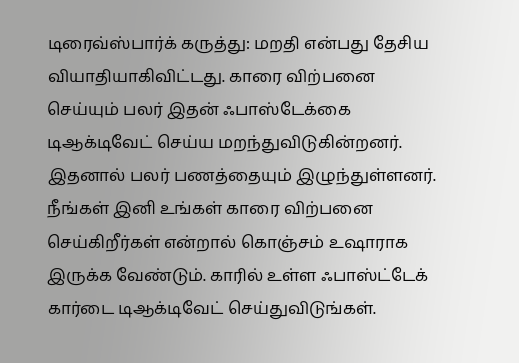டிரைவ்ஸ்பார்க் கருத்து: மறதி என்பது தேசிய வியாதியாகிவிட்டது. காரை விற்பனை செய்யும் பலர் இதன் ஃபாஸ்டேக்கை டிஆக்டிவேட் செய்ய மறந்துவிடுகின்றனர். இதனால் பலர் பணத்தையும் இழுந்துள்ளனர். நீங்கள் இனி உங்கள் காரை விற்பனை செய்கிறீர்கள் என்றால் கொஞ்சம் உஷாராக இருக்க வேண்டும். காரில் உள்ள ஃபாஸ்ட்டேக் கார்டை டிஆக்டிவேட் செய்துவிடுங்கள்.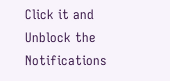Click it and Unblock the Notifications